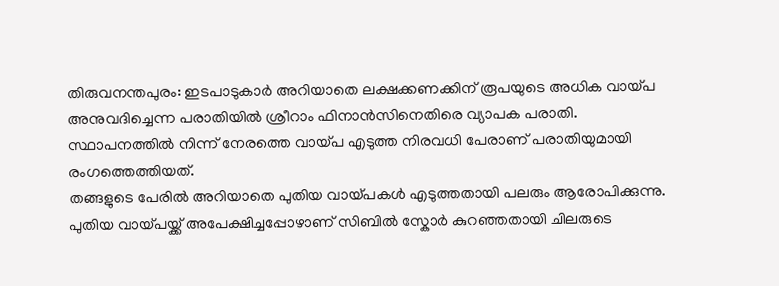തിരുവനന്തപുരം: ഇടപാടുകാർ അറിയാതെ ലക്ഷക്കണക്കിന് രൂപയുടെ അധിക വായ്പ അനുവദിച്ചെന്ന പരാതിയിൽ ശ്രീറാം ഫിനാൻസിനെതിരെ വ്യാപക പരാതി. സ്ഥാപനത്തിൽ നിന്ന് നേരത്തെ വായ്പ എടുത്ത നിരവധി പേരാണ് പരാതിയുമായി രംഗത്തെത്തിയത്.
തങ്ങളുടെ പേരിൽ അറിയാതെ പുതിയ വായ്പകൾ എടുത്തതായി പലരും ആരോപിക്കുന്നു. പുതിയ വായ്പയ്ക്ക് അപേക്ഷിച്ചപ്പോഴാണ് സിബിൽ സ്കോർ കുറഞ്ഞതായി ചിലരുടെ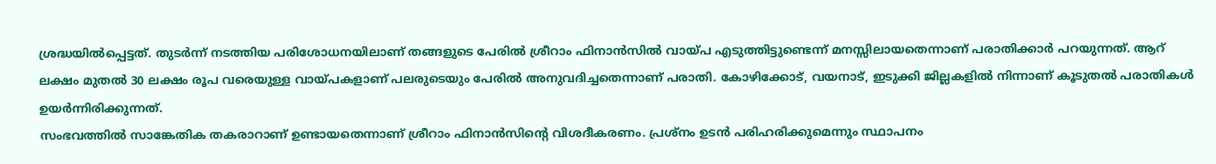ശ്രദ്ധയിൽപ്പെട്ടത്. തുടർന്ന് നടത്തിയ പരിശോധനയിലാണ് തങ്ങളുടെ പേരിൽ ശ്രീറാം ഫിനാൻസിൽ വായ്പ എടുത്തിട്ടുണ്ടെന്ന് മനസ്സിലായതെന്നാണ് പരാതിക്കാർ പറയുന്നത്. ആറ് ലക്ഷം മുതൽ 30 ലക്ഷം രൂപ വരെയുള്ള വായ്പകളാണ് പലരുടെയും പേരിൽ അനുവദിച്ചതെന്നാണ് പരാതി. കോഴിക്കോട്, വയനാട്, ഇടുക്കി ജില്ലകളിൽ നിന്നാണ് കൂടുതൽ പരാതികൾ ഉയർന്നിരിക്കുന്നത്.
സംഭവത്തിൽ സാങ്കേതിക തകരാറാണ് ഉണ്ടായതെന്നാണ് ശ്രീറാം ഫിനാൻസിന്റെ വിശദീകരണം. പ്രശ്നം ഉടൻ പരിഹരിക്കുമെന്നും സ്ഥാപനം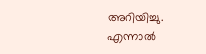അറിയിച്ചു. എന്നാൽ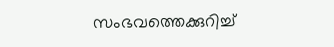സംഭവത്തെക്കുറിച്ച്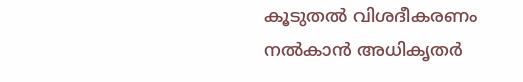കൂടുതൽ വിശദീകരണം നൽകാൻ അധികൃതർ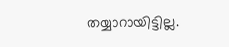തയ്യാറായിട്ടില്ല.